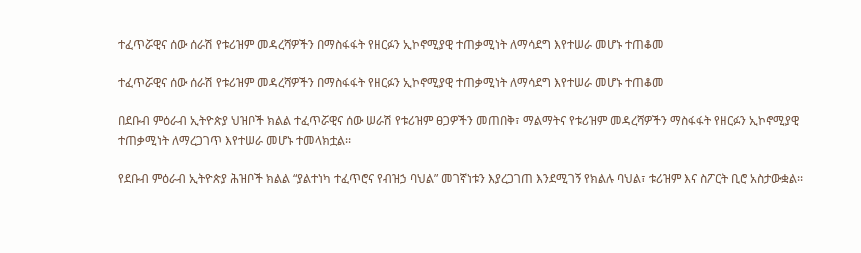ተፈጥሯዊና ሰው ሰራሽ የቱሪዝም መዳረሻዎችን በማስፋፋት የዘርፉን ኢኮኖሚያዊ ተጠቃሚነት ለማሳደግ እየተሠራ መሆኑ ተጠቆመ

ተፈጥሯዊና ሰው ሰራሽ የቱሪዝም መዳረሻዎችን በማስፋፋት የዘርፉን ኢኮኖሚያዊ ተጠቃሚነት ለማሳደግ እየተሠራ መሆኑ ተጠቆመ

በደቡብ ምዕራብ ኢትዮጵያ ህዝቦች ክልል ተፈጥሯዊና ሰው ሠራሽ የቱሪዝም ፀጋዎችን መጠበቅ፣ ማልማትና የቱሪዝም መዳረሻዎችን ማስፋፋት የዘርፉን ኢኮኖሚያዊ ተጠቃሚነት ለማረጋገጥ እየተሠራ መሆኑ ተመላክቷል፡፡

የደቡብ ምዕራብ ኢትዮጵያ ሕዝቦች ክልል “ያልተነካ ተፈጥሮና የብዝኃ ባህል” መገኛነቱን እያረጋገጠ እንደሚገኝ የክልሉ ባህል፣ ቱሪዝም እና ስፖርት ቢሮ አስታውቋል፡፡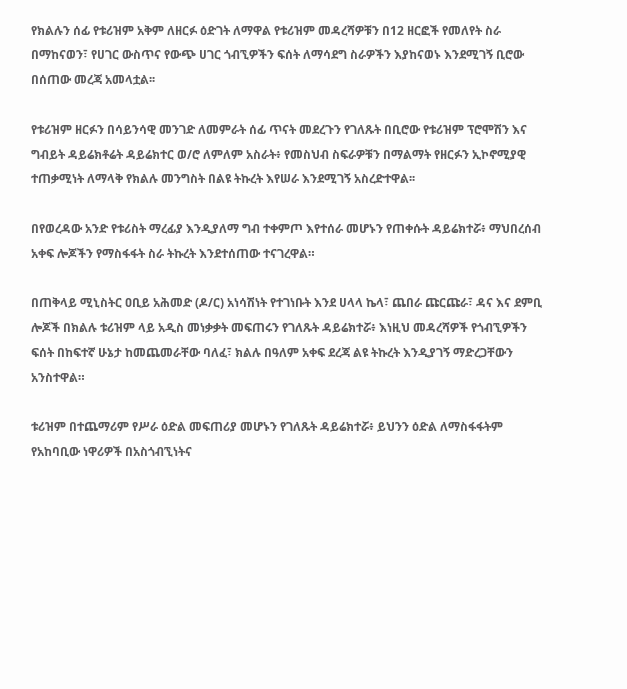የክልሉን ሰፊ የቱሪዝም አቅም ለዘርፉ ዕድገት ለማዋል የቱሪዝም መዳረሻዎቹን በ12 ዘርፎች የመለየት ስራ በማከናወን፣ የሀገር ውስጥና የውጭ ሀገር ጎብኚዎችን ፍሰት ለማሳደግ ስራዎችን እያከናወኑ እንደሚገኝ ቢሮው በሰጠው መረጃ አመላቷል፡፡

የቱሪዝም ዘርፉን በሳይንሳዊ መንገድ ለመምራት ሰፊ ጥናት መደረጉን የገለጹት በቢሮው የቱሪዝም ፕሮሞሽን እና ግብይት ዳይሬክቶሬት ዳይሬክተር ወ/ሮ ለምለም አስራት፥ የመስህብ ስፍራዎቹን በማልማት የዘርፉን ኢኮኖሚያዊ ተጠቃሚነት ለማላቅ የክልሉ መንግስት በልዩ ትኩረት እየሠራ እንደሚገኝ አስረድተዋል፡፡

በየወረዳው አንድ የቱሪስት ማረፊያ እንዲያለማ ግብ ተቀምጦ እየተሰራ መሆኑን የጠቀሱት ዳይሬክተሯ፥ ማህበረሰብ አቀፍ ሎጆችን የማስፋፋት ስራ ትኩረት እንደተሰጠው ተናገረዋል።

በጠቅላይ ሚኒስትር ዐቢይ አሕመድ (ዶ/ር) አነሳሽነት የተገነቡት እንደ ሀላላ ኬላ፣ ጨበራ ጩርጩራ፣ ዳና እና ደምቢ ሎጆች በክልሉ ቱሪዝም ላይ አዲስ መነቃቃት መፍጠሩን የገለጹት ዳይሬክተሯ፥ እነዚህ መዳረሻዎች የጎብኚዎችን ፍሰት በከፍተኛ ሁኔታ ከመጨመራቸው ባለፈ፣ ክልሉ በዓለም አቀፍ ደረጃ ልዩ ትኩረት እንዲያገኝ ማድረጋቸውን አንስተዋል።

ቱሪዝም በተጨማሪም የሥራ ዕድል መፍጠሪያ መሆኑን የገለጹት ዳይሬክተሯ፥ ይህንን ዕድል ለማስፋፋትም የአከባቢው ነዋሪዎች በአስጎብኚነትና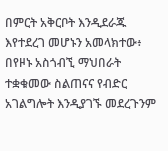በምርት አቅርቦት እንዲደራጁ እየተደረገ መሆኑን አመላክተው፥ በየዞኑ አስጎብኚ ማህበራት ተቋቁመው ስልጠናና የብድር አገልግሎት እንዲያገኙ መደረጉንም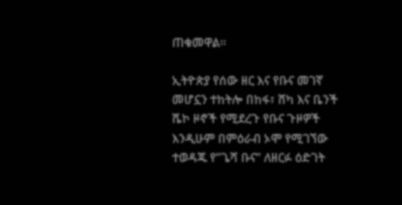ጠቁመዋል።

ኢትዮጵያ የሰው ዘር እና የቡና መገኛ መሆኗን ተከትሎ በከፋ፣ ሸካ እና ቤንች ሼኮ ዞኖች የሚደረጉ የቡና ጉዞዎች እንዲሁም በምዕራብ ኦሞ የሚገኘው ተወዳጁ የ”ጌሻ ቡና” ለዘርፉ ዕድገት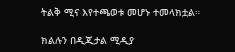ትልቅ ሚና እየተጫወቱ መሆኑ ተመላክቷል።

ክልሉን በዲጂታል ሚዲያ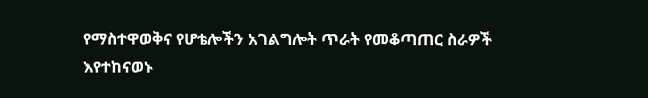የማስተዋወቅና የሆቴሎችን አገልግሎት ጥራት የመቆጣጠር ስራዎች እየተከናወኑ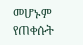መሆኑም የጠቀሱት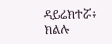ዳይሬክተሯ፥ ክልሉ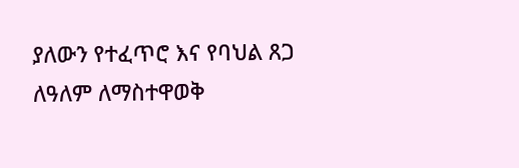ያለውን የተፈጥሮ እና የባህል ጸጋ ለዓለም ለማስተዋወቅ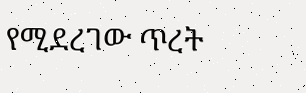የሚደረገው ጥረት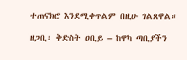ተጠናክሮ እንደሚቀጥልም በዚሁ ገልጸዋል።

ዘጋቢ፡ ቅድስት ዐቢይ – ከዋካ ጣቢያችን